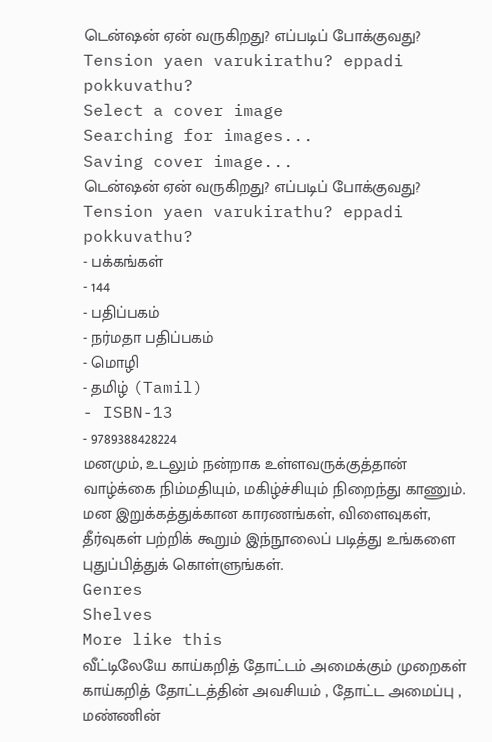டென்ஷன் ஏன் வருகிறது? எப்படிப் போக்குவது?
Tension yaen varukirathu? eppadi pokkuvathu?
Select a cover image
Searching for images...
Saving cover image...
டென்ஷன் ஏன் வருகிறது? எப்படிப் போக்குவது?
Tension yaen varukirathu? eppadi pokkuvathu?
- பக்கங்கள்
- 144
- பதிப்பகம்
- நர்மதா பதிப்பகம்
- மொழி
- தமிழ் (Tamil)
- ISBN-13
- 9789388428224
மனமும், உடலும் நன்றாக உள்ளவருக்குத்தான் வாழ்க்கை நிம்மதியும், மகிழ்ச்சியும் நிறைந்து காணும். மன இறுக்கத்துக்கான காரணங்கள், விளைவுகள், தீர்வுகள் பற்றிக் கூறும் இந்நூலைப் படித்து உங்களை புதுப்பித்துக் கொள்ளுங்கள்.
Genres
Shelves
More like this
வீட்டிலேயே காய்கறித் தோட்டம் அமைக்கும் முறைகள்
காய்கறித் தோட்டத்தின் அவசியம் , தோட்ட அமைப்பு , மண்ணின்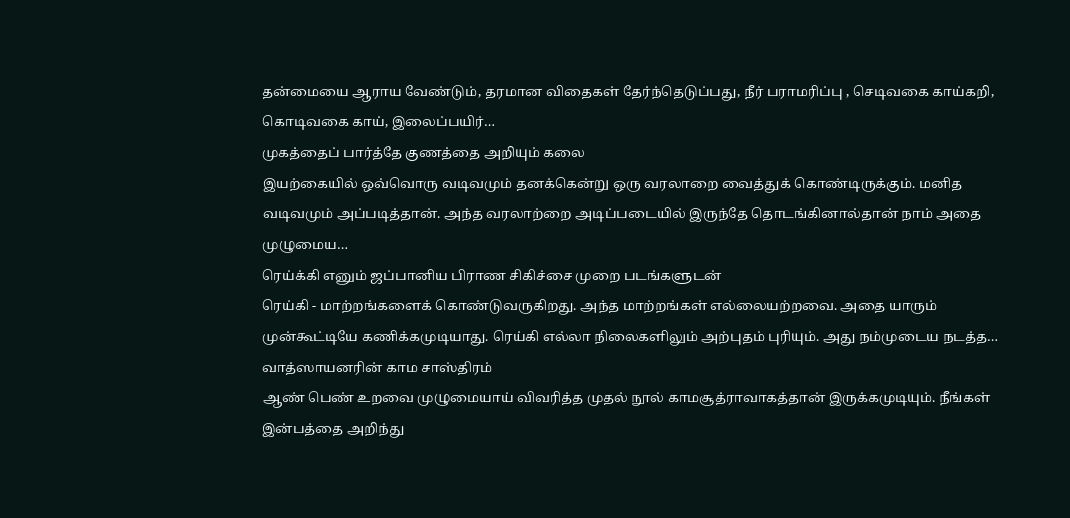தன்மையை ஆராய வேண்டும், தரமான விதைகள் தேர்ந்தெடுப்பது, நீர் பராமரிப்பு , செடிவகை காய்கறி, கொடிவகை காய், இலைப்பயிர்…
முகத்தைப் பார்த்தே குணத்தை அறியும் கலை
இயற்கையில் ஒவ்வொரு வடிவமும் தனக்கென்று ஒரு வரலாறை வைத்துக் கொண்டிருக்கும். மனித வடிவமும் அப்படித்தான். அந்த வரலாற்றை அடிப்படையில் இருந்தே தொடங்கினால்தான் நாம் அதை முழுமைய…
ரெய்க்கி எனும் ஜப்பானிய பிராண சிகிச்சை முறை படங்களுடன்
ரெய்கி - மாற்றங்களைக் கொண்டுவருகிறது. அந்த மாற்றங்கள் எல்லையற்றவை. அதை யாரும் முன்கூட்டியே கணிக்கமுடியாது. ரெய்கி எல்லா நிலைகளிலும் அற்புதம் புரியும். அது நம்முடைய நடத்த…
வாத்ஸாயனரின் காம சாஸ்திரம்
ஆண் பெண் உறவை முழுமையாய் விவரித்த முதல் நூல் காமசூத்ராவாகத்தான் இருக்கமுடியும். நீங்கள் இன்பத்தை அறிந்து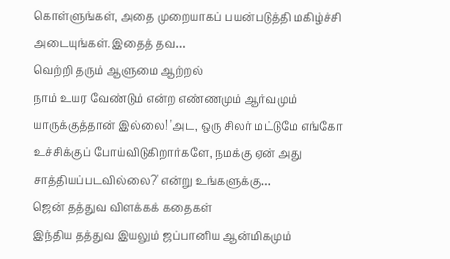கொள்ளுங்கள், அதை முறையாகப் பயன்படுத்தி மகிழ்ச்சி அடையுங்கள்.இதைத் தவ…
வெற்றி தரும் ஆளுமை ஆற்றல்
நாம் உயர வேண்டும் என்ற எண்ணமும் ஆர்வமும் யாருக்குத்தான் இல்லை! 'அட, ஒரு சிலர் மட்டுமே எங்கோ உச்சிக்குப் போய்விடுகிறார்களே, நமக்கு ஏன் அது சாத்தியப்படவில்லை?' என்று உங்களுக்கு…
ஜென் தத்துவ விளக்கக் கதைகள்
இந்திய தத்துவ இயலும் ஜப்பானிய ஆன்மிகமும்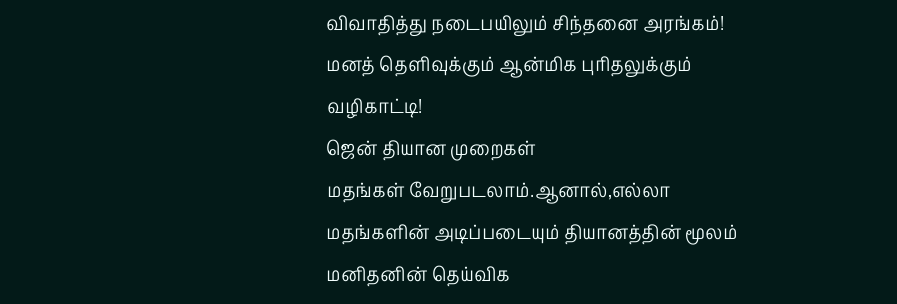விவாதித்து நடைபயிலும் சிந்தனை அரங்கம்! மனத் தெளிவுக்கும் ஆன்மிக புரிதலுக்கும் வழிகாட்டி!
ஜென் தியான முறைகள்
மதங்கள் வேறுபடலாம்.ஆனால்,எல்லா மதங்களின் அடிப்படையும் தியானத்தின் மூலம் மனிதனின் தெய்விக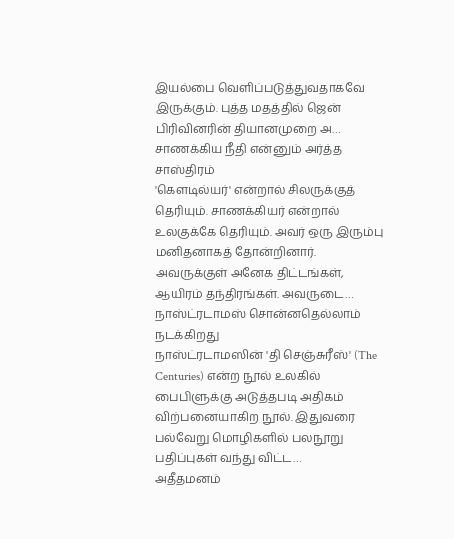இயல்பை வெளிப்படுத்துவதாகவே இருக்கும். புத்த மதத்தில் ஜென் பிரிவினரின் தியானமுறை அ…
சாணக்கிய நீதி என்னும் அர்த்த சாஸ்திரம்
'கௌடில்யர்' என்றால் சிலருக்குத் தெரியும். சாணக்கியர் என்றால் உலகுக்கே தெரியும். அவர் ஒரு இரும்பு மனிதனாகத் தோன்றினார். அவருக்குள் அனேக திட்டங்கள், ஆயிரம் தந்திரங்கள். அவருடை…
நாஸ்ட்ரடாமஸ் சொன்னதெல்லாம் நடக்கிறது
நாஸ்ட்ரடாமஸின் 'தி செஞ்சுரீஸ்' (The Centuries) என்ற நூல் உலகில் பைபிளுக்கு அடுத்தபடி அதிகம் விற்பனையாகிற நூல். இதுவரை பல்வேறு மொழிகளில் பலநூறு பதிப்புகள் வந்து விட்ட…
அதீதமனம்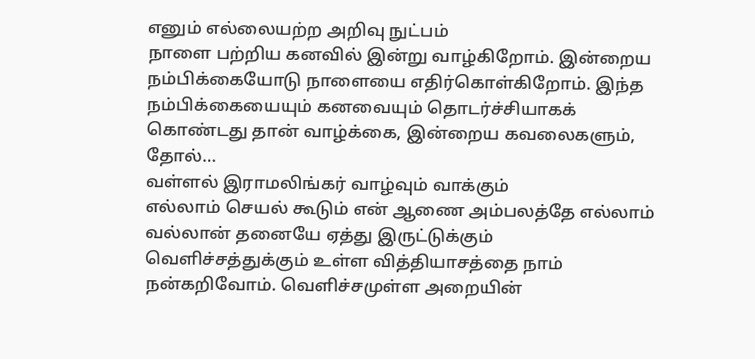எனும் எல்லையற்ற அறிவு நுட்பம்
நாளை பற்றிய கனவில் இன்று வாழ்கிறோம். இன்றைய நம்பிக்கையோடு நாளையை எதிர்கொள்கிறோம். இந்த நம்பிக்கையையும் கனவையும் தொடர்ச்சியாகக் கொண்டது தான் வாழ்க்கை, இன்றைய கவலைகளும், தோல்…
வள்ளல் இராமலிங்கர் வாழ்வும் வாக்கும்
எல்லாம் செயல் கூடும் என் ஆணை அம்பலத்தே எல்லாம் வல்லான் தனையே ஏத்து இருட்டுக்கும் வெளிச்சத்துக்கும் உள்ள வித்தியாசத்தை நாம் நன்கறிவோம். வெளிச்சமுள்ள அறையின்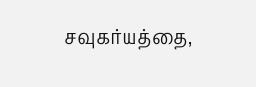சவுகர்யத்தை,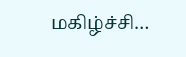மகிழ்ச்சி…